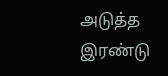அடுத்த இரண்டு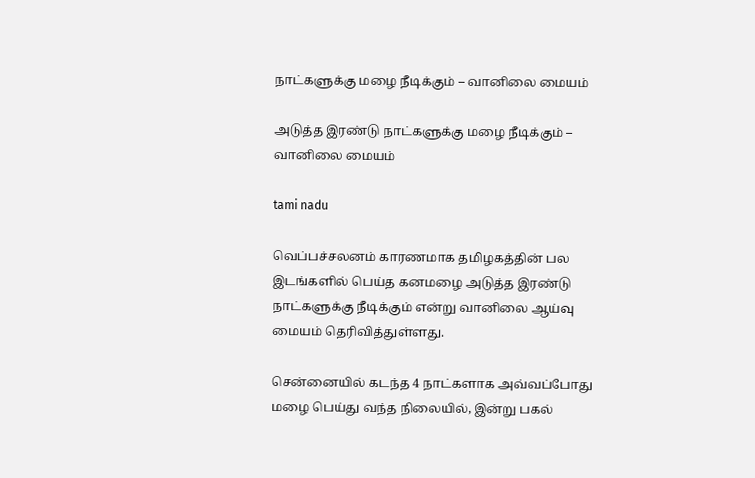நாட்களுக்கு மழை நீடிக்கும் – வானிலை மையம்

அடுத்த இரண்டு நாட்களுக்கு மழை நீடிக்கும் – வானிலை மையம்

tami nadu

வெப்பச்சலனம் காரணமாக தமிழகத்தின் பல இடங்களில் பெய்த கனமழை அடுத்த இரண்டு நாட்களுக்கு நீடிக்கும் என்று வானிலை ஆய்வு மையம் தெரிவித்துள்ளது.

சென்னையில் கடந்த 4 நாட்களாக அவ்வப்போது மழை பெய்து வந்த நிலையில், இன்று பகல்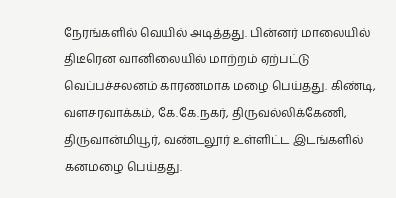நேரங்களில் வெயில் அடித்தது. பின்னர் மாலையில் திடீரென வானிலையில் மாற்றம் ஏற்பட்டு வெப்பச்சலனம் காரணமாக மழை பெய்தது. கிண்டி, வளசரவாக்கம், கே.கே.நகர், திருவல்லிக்கேணி, திருவான்மியூர், வண்டலூர் உள்ளிட்ட இடங்களில் கனமழை பெய்தது.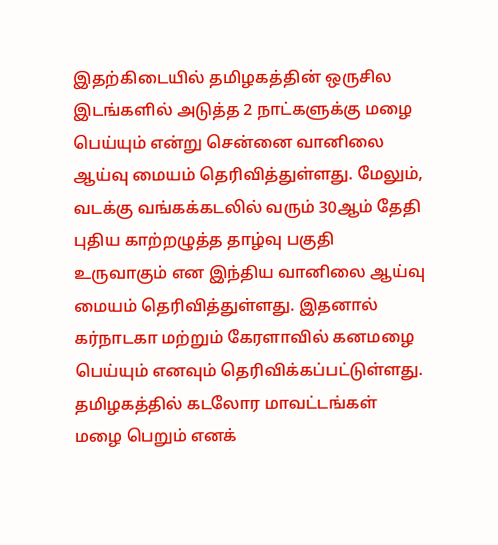இதற்கிடையில் தமிழகத்தின் ஒருசில இடங்களில் அடுத்த 2 நாட்களுக்கு மழை பெய்யும் என்று சென்னை வானிலை ஆய்வு மையம் தெரிவித்துள்ளது. மேலும், வடக்கு வங்கக்கடலில் வரும் 30ஆம் தேதி புதிய காற்றழுத்த தாழ்வு பகுதி உருவாகும் என இந்திய வானிலை ஆய்வு மையம் தெரிவித்துள்ளது. இதனால் கர்நாடகா மற்றும் கேரளாவில் கனமழை பெய்யும் எனவும் தெரிவிக்கப்பட்டுள்ளது. தமிழகத்தில் கடலோர மாவட்டங்கள் மழை பெறும் எனக்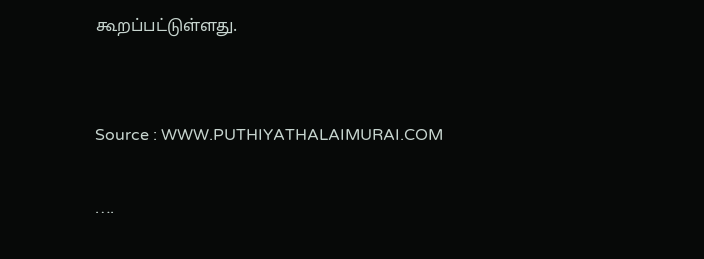கூறப்பட்டுள்ளது.


Source : WWW.PUTHIYATHALAIMURAI.COM

….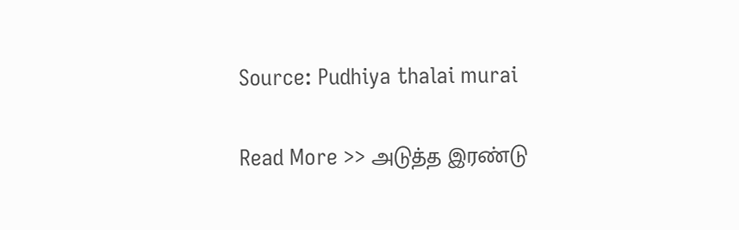Source: Pudhiya thalai murai

Read More >> அடுத்த இரண்டு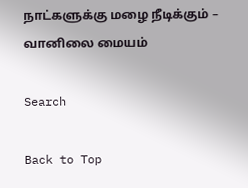நாட்களுக்கு மழை நீடிக்கும் – வானிலை மையம்

Search

Back to Top